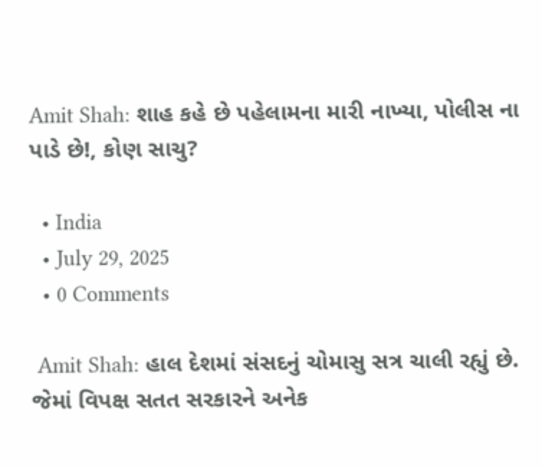Amit Shah: શાહ કહે છે પહેલામના મારી નાખ્યા, પોલીસ ના પાડે છે!, કોણ સાચુ?

  • India
  • July 29, 2025
  • 0 Comments

 Amit Shah: હાલ દેશમાં સંસદનું ચોમાસુ સત્ર ચાલી રહ્યું છે. જેમાં વિપક્ષ સતત સરકારને અનેક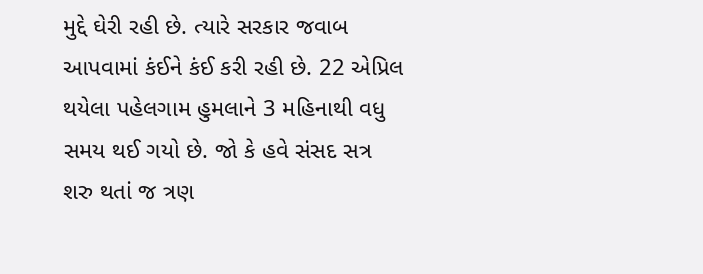મુદ્દે ઘેરી રહી છે. ત્યારે સરકાર જવાબ આપવામાં કંઈને કંઈ કરી રહી છે. 22 એપ્રિલ થયેલા પહેલગામ હુમલાને 3 મહિનાથી વધુ સમય થઈ ગયો છે. જો કે હવે સંસદ સત્ર શરુ થતાં જ ત્રણ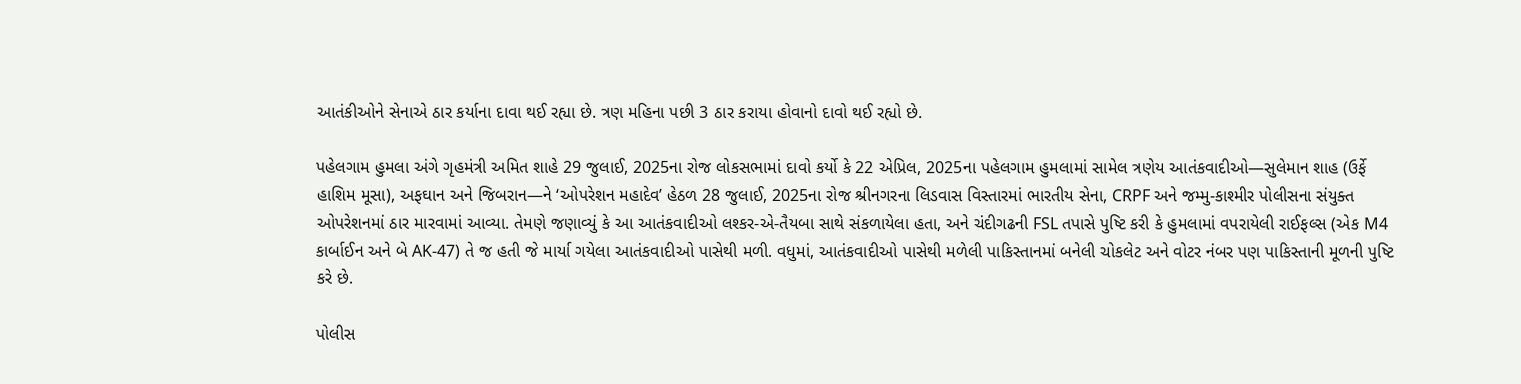આતંકીઓને સેનાએ ઠાર કર્યાના દાવા થઈ રહ્યા છે. ત્રણ મહિના પછી 3 ઠાર કરાયા હોવાનો દાવો થઈ રહ્યો છે.

પહેલગામ હુમલા અંગે ગૃહમંત્રી અમિત શાહે 29 જુલાઈ, 2025ના રોજ લોકસભામાં દાવો કર્યો કે 22 એપ્રિલ, 2025ના પહેલગામ હુમલામાં સામેલ ત્રણેય આતંકવાદીઓ—સુલેમાન શાહ (ઉર્ફે હાશિમ મૂસા), અફઘાન અને જિબરાન—ને ‘ઓપરેશન મહાદેવ’ હેઠળ 28 જુલાઈ, 2025ના રોજ શ્રીનગરના લિડવાસ વિસ્તારમાં ભારતીય સેના, CRPF અને જમ્મુ-કાશ્મીર પોલીસના સંયુક્ત ઓપરેશનમાં ઠાર મારવામાં આવ્યા. તેમણે જણાવ્યું કે આ આતંકવાદીઓ લશ્કર-એ-તૈયબા સાથે સંકળાયેલા હતા, અને ચંદીગઢની FSL તપાસે પુષ્ટિ કરી કે હુમલામાં વપરાયેલી રાઈફલ્સ (એક M4 કાર્બાઈન અને બે AK-47) તે જ હતી જે માર્યા ગયેલા આતંકવાદીઓ પાસેથી મળી. વધુમાં, આતંકવાદીઓ પાસેથી મળેલી પાકિસ્તાનમાં બનેલી ચોકલેટ અને વોટર નંબર પણ પાકિસ્તાની મૂળની પુષ્ટિ કરે છે.

પોલીસ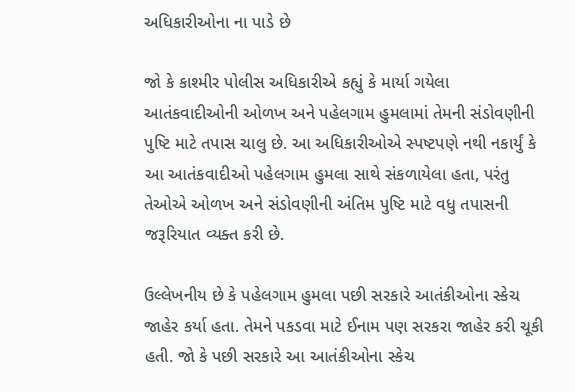અધિકારીઓના ના પાડે છે

જો કે કાશ્મીર પોલીસ અધિકારીએ કહ્યું કે માર્યા ગયેલા આતંકવાદીઓની ઓળખ અને પહેલગામ હુમલામાં તેમની સંડોવણીની પુષ્ટિ માટે તપાસ ચાલુ છે. આ અધિકારીઓએ સ્પષ્ટપણે નથી નકાર્યું કે આ આતંકવાદીઓ પહેલગામ હુમલા સાથે સંકળાયેલા હતા, પરંતુ તેઓએ ઓળખ અને સંડોવણીની અંતિમ પુષ્ટિ માટે વધુ તપાસની જરૂરિયાત વ્યક્ત કરી છે.

ઉલ્લેખનીય છે કે પહેલગામ હુમલા પછી સરકારે આતંકીઓના સ્કેચ જાહેર કર્યા હતા. તેમને પકડવા માટે ઈનામ પણ સરકરા જાહેર કરી ચૂકી હતી. જો કે પછી સરકારે આ આતંકીઓના સ્કેચ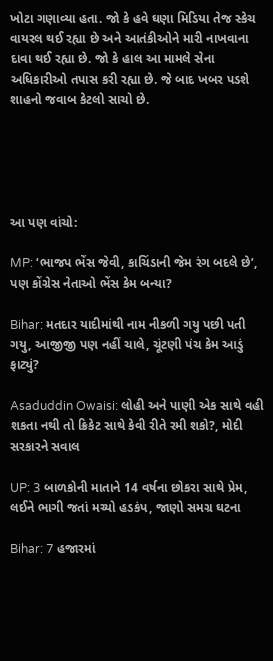ખોટા ગણાવ્યા હતા. જો કે હવે ઘણા મિડિયા તેજ સ્કેચ વાયરલ થઈ રહ્યા છે અને આતંકીઓને મારી નાખવાના દાવા થઈ રહ્યા છે. જો કે હાલ આ મામલે સેના અધિકારીઓ તપાસ કરી રહ્યા છે. જે બાદ ખબર પડશે શાહનો જવાબ કેટલો સાચો છે.





આ પણ વાંચો:

MP: ‘ભાજપ ભેંસ જેવી, કાચિંડાની જેમ રંગ બદલે છે’, પણ કોંગ્રેસ નેતાઓ ભેંસ કેમ બન્યા?

Bihar: મતદાર યાદીમાંથી નામ નીકળી ગયુ પછી પતી ગયુ, આજીજી પણ નહીં ચાલે, ચૂંટણી પંચ કેમ આડું ફાટ્યું?

Asaduddin Owaisi: લોહી અને પાણી એક સાથે વહી શકતા નથી તો ક્રિકેટ સાથે કેવી રીતે રમી શકો?, મોદી સરકારને સવાલ

UP: 3 બાળકોની માતાને 14 વર્ષના છોકરા સાથે પ્રેમ, લઈને ભાગી જતાં મચ્યો હડકંપ, જાણો સમગ્ર ઘટના

Bihar: 7 હજારમાં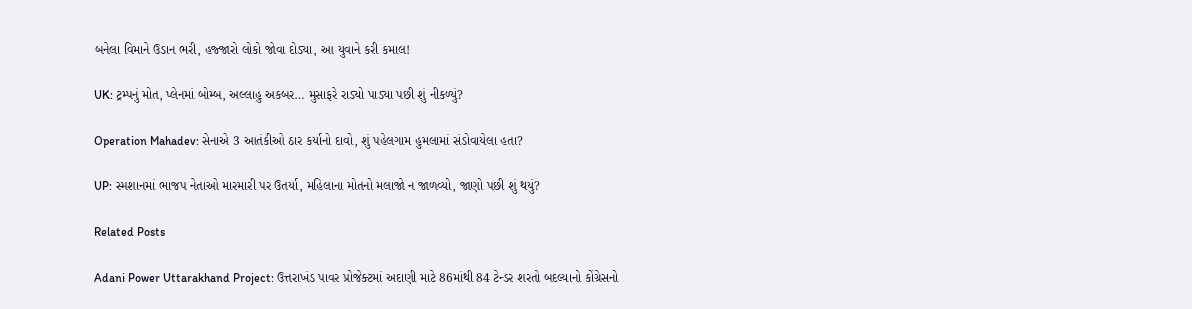બનેલા વિમાને ઉડાન ભરી, હજ્જારો લોકો જોવા દોડ્યા, આ યુવાને કરી કમાલ!

UK: ટ્રમ્પનું મોત, પ્લેનમાં બોમ્બ, અલ્લાહુ અકબર… મુસાફરે રાડ્યો પાડ્યા પછી શું નીકળ્યું?

Operation Mahadev: સેનાએ 3 આતંકીઓ ઠાર કર્યાનો દાવો, શું પહેલગામ હુમલામાં સંડોવાયેલા હતા?

UP: સ્મશાનમાં ભાજપ નેતાઓ મારમારી પર ઉતર્યા, મહિલાના મોતનો મલાજો ન જાળવ્યો, જાણો પછી શું થયું?

Related Posts

Adani Power Uttarakhand Project: ઉત્તરાખંડ પાવર પ્રોજેક્ટમાં અદાણી માટે 86માંથી 84 ટેન્ડર શરતો બદલ્યાનો કોંગ્રેસનો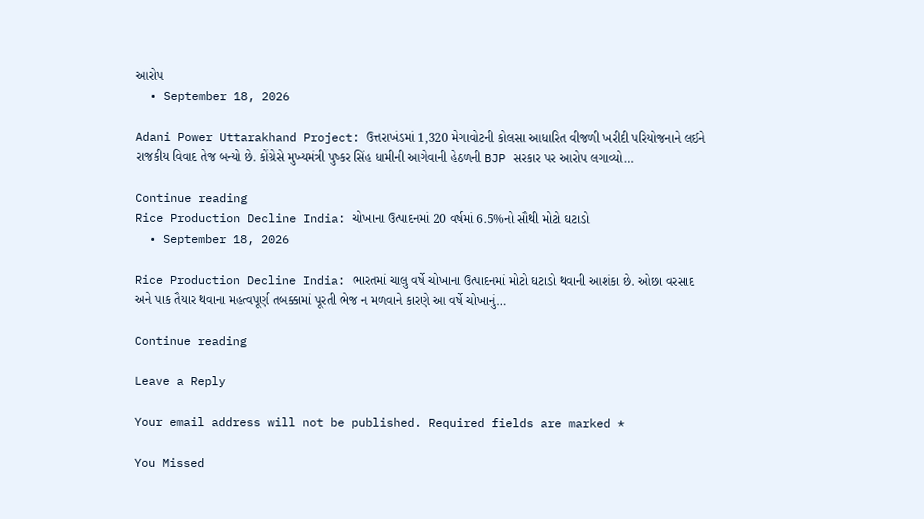આરોપ
  • September 18, 2026

Adani Power Uttarakhand Project: ઉત્તરાખંડમાં 1,320 મેગાવોટની કોલસા આધારિત વીજળી ખરીદી પરિયોજનાને લઈને રાજકીય વિવાદ તેજ બન્યો છે. કોંગ્રેસે મુખ્યમંત્રી પુષ્કર સિંહ ધામીની આગેવાની હેઠળની BJP સરકાર પર આરોપ લગાવ્યો…

Continue reading
Rice Production Decline India: ચોખાના ઉત્પાદનમાં 20 વર્ષમાં 6.5%નો સૌથી મોટો ઘટાડો
  • September 18, 2026

Rice Production Decline India: ભારતમાં ચાલુ વર્ષે ચોખાના ઉત્પાદનમાં મોટો ઘટાડો થવાની આશંકા છે. ઓછા વરસાદ અને પાક તૈયાર થવાના મહત્વપૂર્ણ તબક્કામાં પૂરતી ભેજ ન મળવાને કારણે આ વર્ષે ચોખાનું…

Continue reading

Leave a Reply

Your email address will not be published. Required fields are marked *

You Missed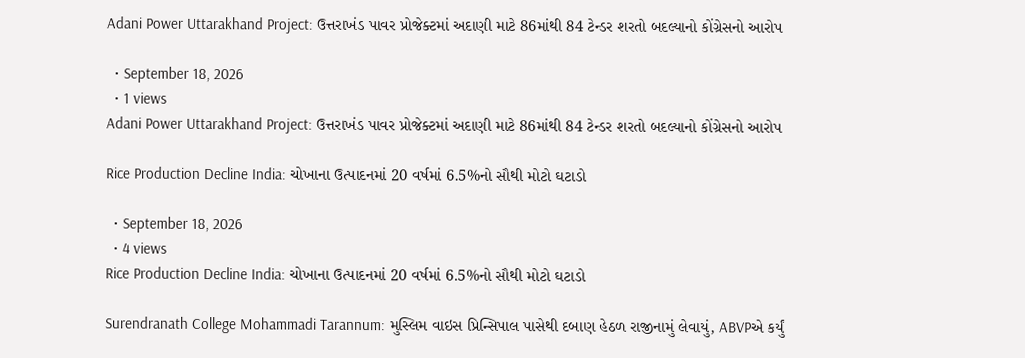Adani Power Uttarakhand Project: ઉત્તરાખંડ પાવર પ્રોજેક્ટમાં અદાણી માટે 86માંથી 84 ટેન્ડર શરતો બદલ્યાનો કોંગ્રેસનો આરોપ

  • September 18, 2026
  • 1 views
Adani Power Uttarakhand Project: ઉત્તરાખંડ પાવર પ્રોજેક્ટમાં અદાણી માટે 86માંથી 84 ટેન્ડર શરતો બદલ્યાનો કોંગ્રેસનો આરોપ

Rice Production Decline India: ચોખાના ઉત્પાદનમાં 20 વર્ષમાં 6.5%નો સૌથી મોટો ઘટાડો

  • September 18, 2026
  • 4 views
Rice Production Decline India: ચોખાના ઉત્પાદનમાં 20 વર્ષમાં 6.5%નો સૌથી મોટો ઘટાડો

Surendranath College Mohammadi Tarannum: મુસ્લિમ વાઇસ પ્રિન્સિપાલ પાસેથી દબાણ હેઠળ રાજીનામું લેવાયું, ABVPએ કર્યું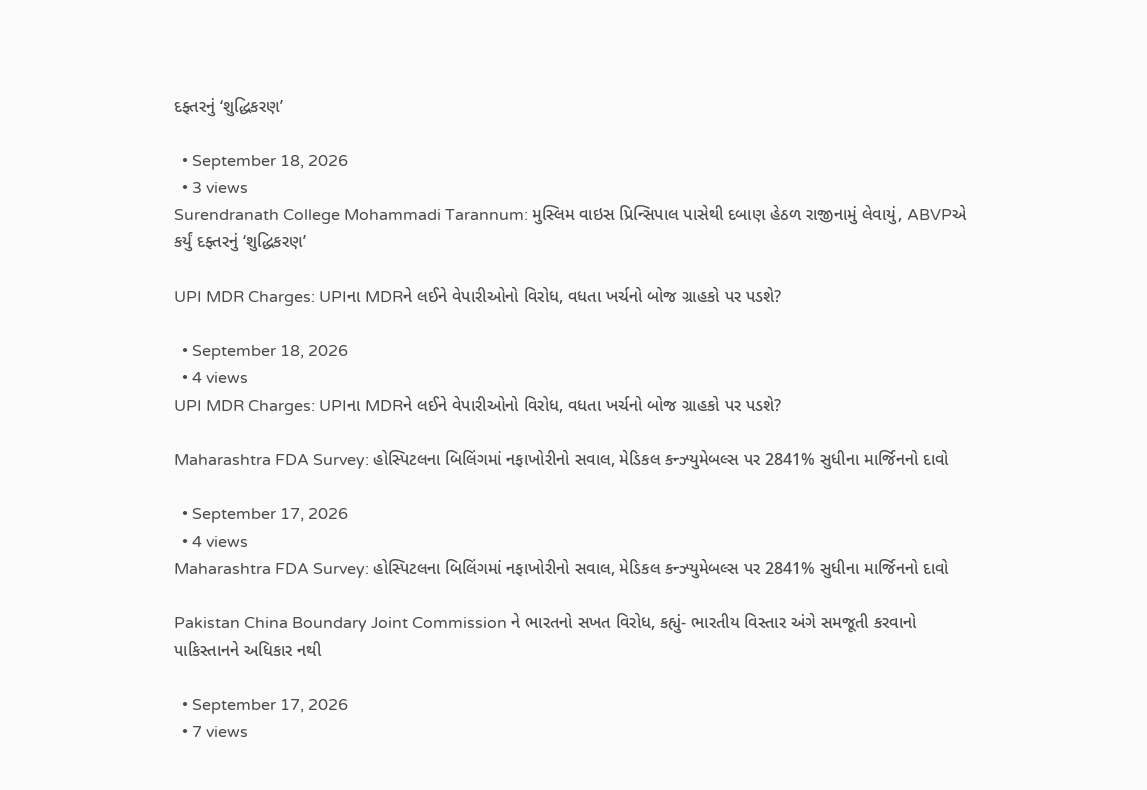દફ્તરનું ‘શુદ્ધિકરણ’

  • September 18, 2026
  • 3 views
Surendranath College Mohammadi Tarannum: મુસ્લિમ વાઇસ પ્રિન્સિપાલ પાસેથી દબાણ હેઠળ રાજીનામું લેવાયું, ABVPએ કર્યું દફ્તરનું ‘શુદ્ધિકરણ’

UPI MDR Charges: UPIના MDRને લઈને વેપારીઓનો વિરોધ, વધતા ખર્ચનો બોજ ગ્રાહકો પર પડશે?

  • September 18, 2026
  • 4 views
UPI MDR Charges: UPIના MDRને લઈને વેપારીઓનો વિરોધ, વધતા ખર્ચનો બોજ ગ્રાહકો પર પડશે?

Maharashtra FDA Survey: હોસ્પિટલના બિલિંગમાં નફાખોરીનો સવાલ, મેડિકલ કન્ઝ્યુમેબલ્સ પર 2841% સુધીના માર્જિનનો દાવો

  • September 17, 2026
  • 4 views
Maharashtra FDA Survey: હોસ્પિટલના બિલિંગમાં નફાખોરીનો સવાલ, મેડિકલ કન્ઝ્યુમેબલ્સ પર 2841% સુધીના માર્જિનનો દાવો

Pakistan China Boundary Joint Commission ને ભારતનો સખત વિરોધ, કહ્યું- ભારતીય વિસ્તાર અંગે સમજૂતી કરવાનો પાકિસ્તાનને અધિકાર નથી

  • September 17, 2026
  • 7 views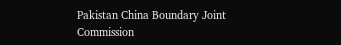Pakistan China Boundary Joint Commission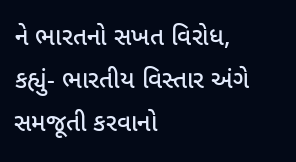ને ભારતનો સખત વિરોધ, કહ્યું- ભારતીય વિસ્તાર અંગે સમજૂતી કરવાનો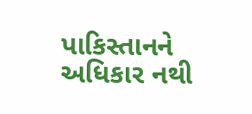પાકિસ્તાનને અધિકાર નથી